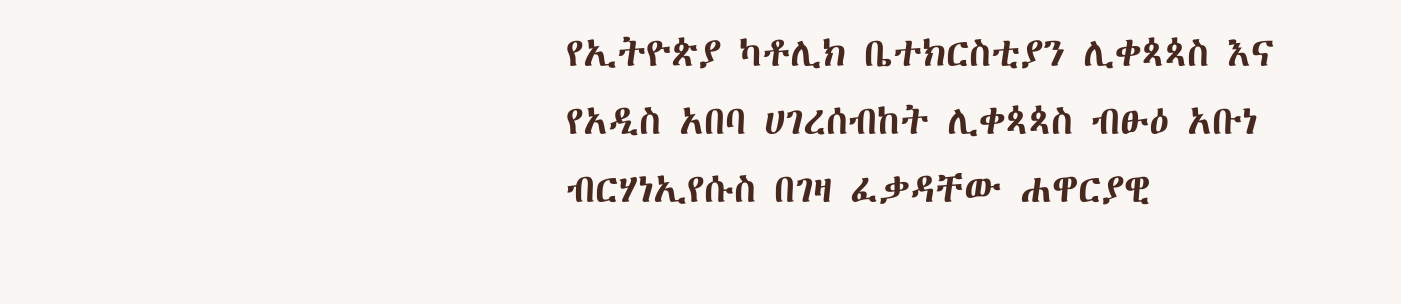የኢትዮጵያ ካቶሊክ ቤተክርስቲያን ሊቀጳጳስ እና የአዲስ አበባ ሀገረሰብከት ሊቀጳጳስ ብፁዕ አቡነ ብርሃነኢየሱስ በገዛ ፈቃዳቸው ሐዋርያዊ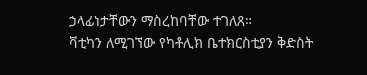ኃላፊነታቸውን ማስረከባቸው ተገለጸ።
ቫቲካን ለሚገኘው የካቶሊክ ቤተክርስቲያን ቅድስት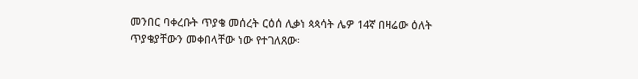መንበር ባቀረቡት ጥያቄ መሰረት ርዕሰ ሊቃነ ጳጳሳት ሌዎ 14ኛ በዛሬው ዕለት ጥያቄያቸውን መቀበላቸው ነው የተገለጸው፡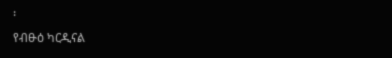፡
የብፁዕ ካርዲናል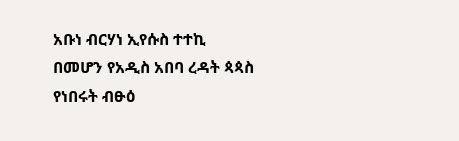አቡነ ብርሃነ ኢየሱስ ተተኪ በመሆን የአዲስ አበባ ረዳት ጳጳስ የነበሩት ብፁዕ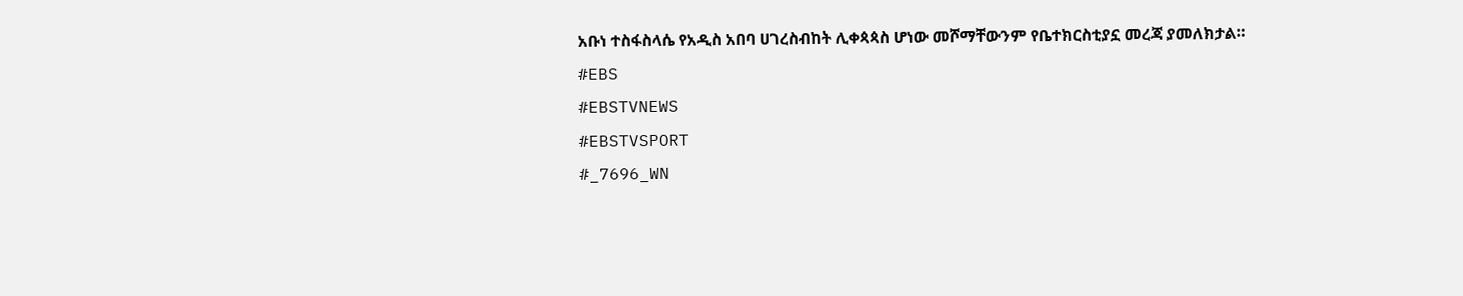አቡነ ተስፋስላሴ የአዲስ አበባ ሀገረስብከት ሊቀጳጳስ ሆነው መሾማቸውንም የቤተክርስቲያኗ መረጃ ያመለክታል።
#EBS
#EBSTVNEWS
#EBSTVSPORT
#_7696_WN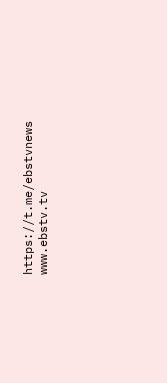https://t.me/ebstvnews
www.ebstv.tv